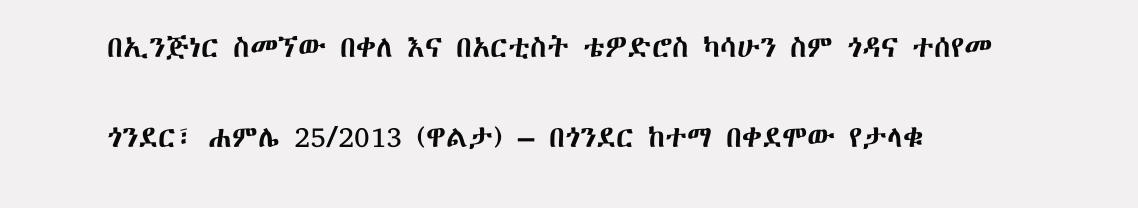በኢንጅነር ስመኘው በቀለ እና በአርቲስት ቴዎድሮስ ካሳሁን ስም ጎዳና ተሰየመ

ጎንደር፣ ሐምሌ 25/2013 (ዋልታ) – በጎንደር ከተማ በቀደሞው የታላቁ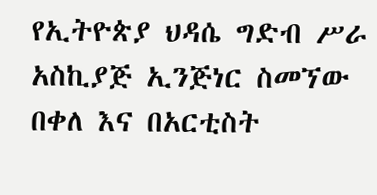የኢትዮጵያ ህዳሴ ግድብ ሥራ አስኪያጅ ኢንጅነር ስመኘው በቀለ እና በአርቲስት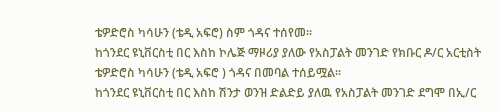ቴዎድሮስ ካሳሁን (ቴዲ አፍሮ) ስም ጎዳና ተሰየመ፡፡
ከጎንደር ዩኒቨርስቲ በር እስከ ኮሌጅ ማዞሪያ ያለው የአስፓልት መንገድ የክቡር ዶ/ር አርቲስት ቴዎድሮስ ካሳሁን (ቴዲ አፍሮ ) ጎዳና በመባል ተሰይሟል፡፡
ከጎንደር ዩኒቨርስቲ በር እስከ ሽንታ ወንዝ ድልድይ ያለዉ የአስፓልት መንገድ ደግሞ በኢ/ር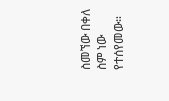ስመኘው በቀለ ስም ነው የተሰየመው።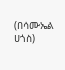(በሳሙኤል ሀጎስ)